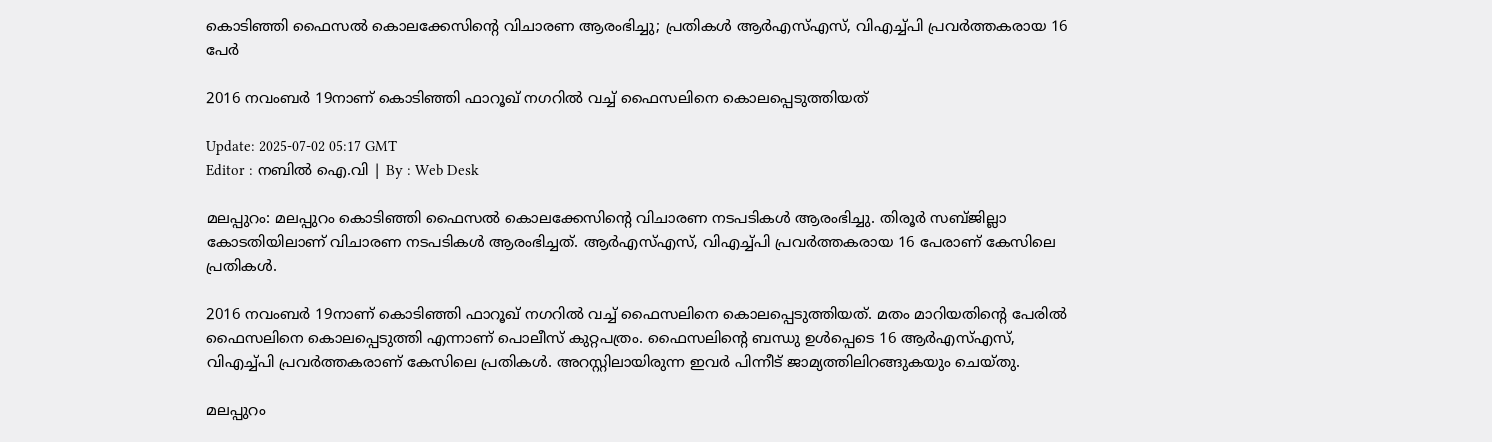കൊടിഞ്ഞി ഫൈസൽ കൊലക്കേസിന്റെ വിചാരണ ആരംഭിച്ചു; പ്രതികൾ ആർഎസ്എസ്, വിഎച്ച്പി പ്രവർത്തകരായ 16 പേർ

2016 നവംബർ 19നാണ് കൊടിഞ്ഞി ഫാറൂഖ് നഗറിൽ വച്ച് ഫൈസലിനെ കൊലപ്പെടുത്തിയത്

Update: 2025-07-02 05:17 GMT
Editor : നബിൽ ഐ.വി | By : Web Desk

മലപ്പുറം: മലപ്പുറം കൊടിഞ്ഞി ഫൈസൽ കൊലക്കേസിന്റെ വിചാരണ നടപടികൾ ആരംഭിച്ചു. തിരൂർ സബ്ജില്ലാ കോടതിയിലാണ് വിചാരണ നടപടികൾ ആരംഭിച്ചത്. ആർഎസ്എസ്, വിഎച്ച്പി പ്രവർത്തകരായ 16 പേരാണ് കേസിലെ പ്രതികൾ.

2016 നവംബർ 19നാണ് കൊടിഞ്ഞി ഫാറൂഖ് നഗറിൽ വച്ച് ഫൈസലിനെ കൊലപ്പെടുത്തിയത്. മതം മാറിയതിന്റെ പേരിൽ ഫൈസലിനെ കൊലപ്പെടുത്തി എന്നാണ് പൊലീസ് കുറ്റപത്രം. ഫൈസലിന്റെ ബന്ധു ഉൾപ്പെടെ 16 ആർഎസ്എസ്, വിഎച്ച്പി പ്രവർത്തകരാണ് കേസിലെ പ്രതികൾ. അറസ്റ്റിലായിരുന്ന ഇവർ പിന്നീട് ജാമ്യത്തിലിറങ്ങുകയും ചെയ്തു.

മലപ്പുറം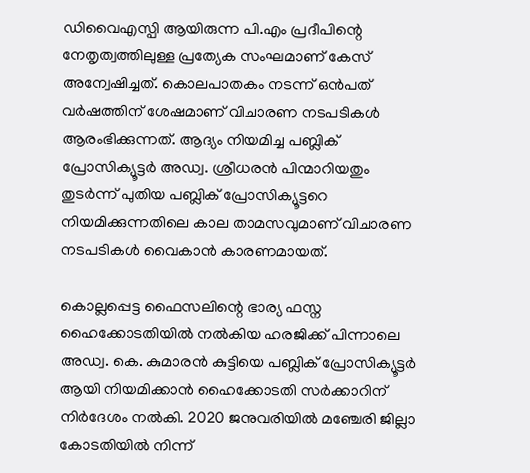ഡിവൈഎസ്പി ആയിരുന്ന പി.എം പ്രദീപിന്റെ നേതൃത്വത്തിലുള്ള പ്രത്യേക സംഘമാണ് കേസ് അന്വേഷിച്ചത്. കൊലപാതകം നടന്ന് ഒൻപത് വർഷത്തിന് ശേഷമാണ് വിചാരണ നടപടികൾ ആരംഭിക്കുന്നത്. ആദ്യം നിയമിച്ച പബ്ലിക് പ്രോസിക്യൂട്ടർ അഡ്വ. ശ്രീധരൻ പിന്മാറിയതും തുടർന്ന് പുതിയ പബ്ലിക് പ്രോസിക്യൂട്ടറെ നിയമിക്കുന്നതിലെ കാല താമസവുമാണ് വിചാരണ നടപടികൾ വൈകാൻ കാരണമായത്.

കൊല്ലപ്പെട്ട ഫൈസലിന്റെ ഭാര്യ ഫസ്ന ഹൈക്കോടതിയിൽ നൽകിയ ഹരജിക്ക് പിന്നാലെ അഡ്വ. കെ. കുമാരൻ കുട്ടിയെ പബ്ലിക് പ്രോസിക്യൂട്ടർ ആയി നിയമിക്കാൻ ഹൈക്കോടതി സർക്കാറിന് നിർദേശം നൽകി. 2020 ജനുവരിയിൽ മഞ്ചേരി ജില്ലാ കോടതിയിൽ നിന്ന്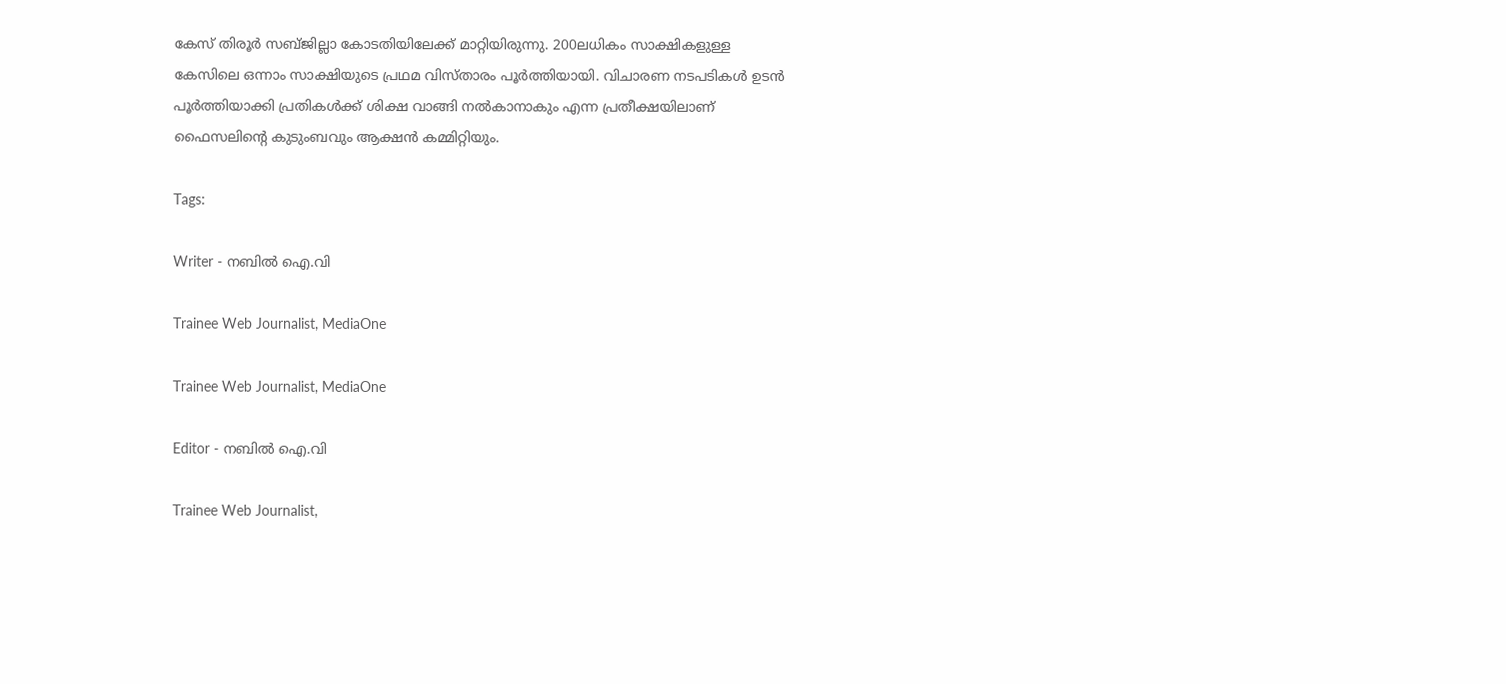കേസ് തിരൂർ സബ്ജില്ലാ കോടതിയിലേക്ക് മാറ്റിയിരുന്നു. 200ലധികം സാക്ഷികളുള്ള കേസിലെ ഒന്നാം സാക്ഷിയുടെ പ്രഥമ വിസ്താരം പൂർത്തിയായി. വിചാരണ നടപടികൾ ഉടൻ പൂർത്തിയാക്കി പ്രതികൾക്ക് ശിക്ഷ വാങ്ങി നൽകാനാകും എന്ന പ്രതീക്ഷയിലാണ് ഫൈസലിന്റെ കുടുംബവും ആക്ഷൻ കമ്മിറ്റിയും.

Tags:

Writer - നബിൽ ഐ.വി

Trainee Web Journalist, MediaOne

Trainee Web Journalist, MediaOne

Editor - നബിൽ ഐ.വി

Trainee Web Journalist,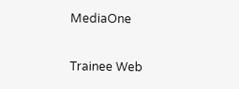MediaOne

Trainee Web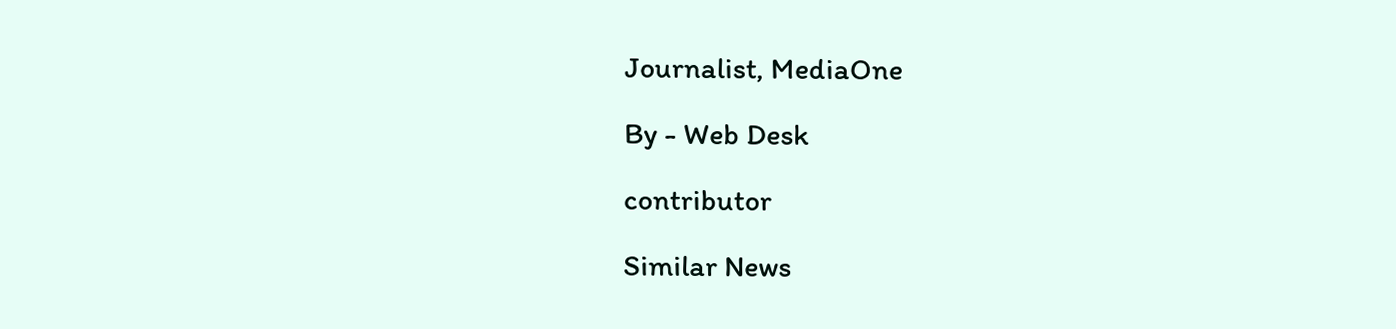Journalist, MediaOne

By - Web Desk

contributor

Similar News